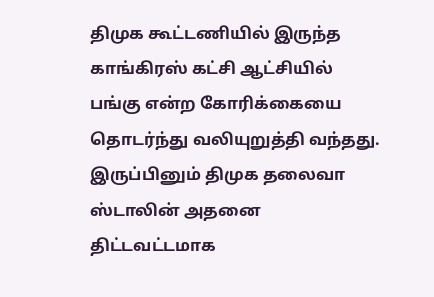திமுக கூட்டணியில் இருந்த காங்கிரஸ் கட்சி ஆட்சியில் பங்கு என்ற கோரிக்கையை தொடர்ந்து வலியுறுத்தி வந்தது. இருப்பினும் திமுக தலைவா ஸ்டாலின் அதனை திட்டவட்டமாக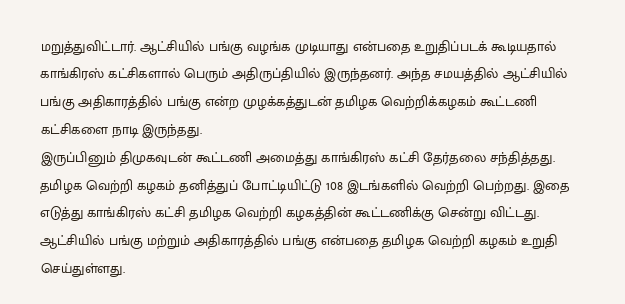மறுத்துவிட்டார். ஆட்சியில் பங்கு வழங்க முடியாது என்பதை உறுதிப்படக் கூடியதால் காங்கிரஸ் கட்சிகளால் பெரும் அதிருப்தியில் இருந்தனர். அந்த சமயத்தில் ஆட்சியில் பங்கு அதிகாரத்தில் பங்கு என்ற முழக்கத்துடன் தமிழக வெற்றிக்கழகம் கூட்டணி கட்சிகளை நாடி இருந்தது.
இருப்பினும் திமுகவுடன் கூட்டணி அமைத்து காங்கிரஸ் கட்சி தேர்தலை சந்தித்தது. தமிழக வெற்றி கழகம் தனித்துப் போட்டியிட்டு 108 இடங்களில் வெற்றி பெற்றது. இதை எடுத்து காங்கிரஸ் கட்சி தமிழக வெற்றி கழகத்தின் கூட்டணிக்கு சென்று விட்டது. ஆட்சியில் பங்கு மற்றும் அதிகாரத்தில் பங்கு என்பதை தமிழக வெற்றி கழகம் உறுதி செய்துள்ளது.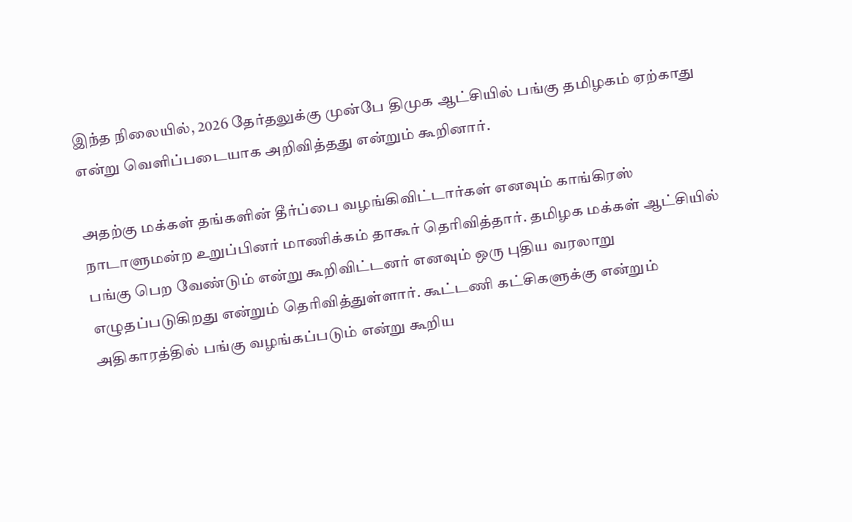இந்த நிலையில், 2026 தேர்தலுக்கு முன்பே திமுக ஆட்சியில் பங்கு தமிழகம் ஏற்காது என்று வெளிப்படையாக அறிவித்தது என்றும் கூறினார்.

அதற்கு மக்கள் தங்களின் தீர்ப்பை வழங்கிவிட்டார்கள் எனவும் காங்கிரஸ் நாடாளுமன்ற உறுப்பினர் மாணிக்கம் தாகூர் தெரிவித்தார். தமிழக மக்கள் ஆட்சியில் பங்கு பெற வேண்டும் என்று கூறிவிட்டனர் எனவும் ஒரு புதிய வரலாறு எழுதப்படுகிறது என்றும் தெரிவித்துள்ளார். கூட்டணி கட்சிகளுக்கு என்றும் அதிகாரத்தில் பங்கு வழங்கப்படும் என்று கூறிய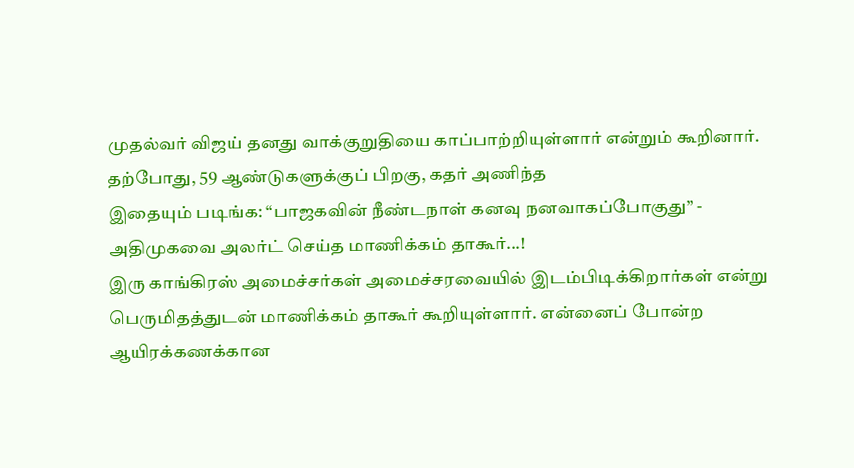முதல்வர் விஜய் தனது வாக்குறுதியை காப்பாற்றியுள்ளார் என்றும் கூறினார். தற்போது, 59 ஆண்டுகளுக்குப் பிறகு, கதர் அணிந்த
இதையும் படிங்க: “பாஜகவின் நீண்டநாள் கனவு நனவாகப்போகுது” - அதிமுகவை அலர்ட் செய்த மாணிக்கம் தாகூர்...!
இரு காங்கிரஸ் அமைச்சர்கள் அமைச்சரவையில் இடம்பிடிக்கிறார்கள் என்று பெருமிதத்துடன் மாணிக்கம் தாகூர் கூறியுள்ளார். என்னைப் போன்ற ஆயிரக்கணக்கான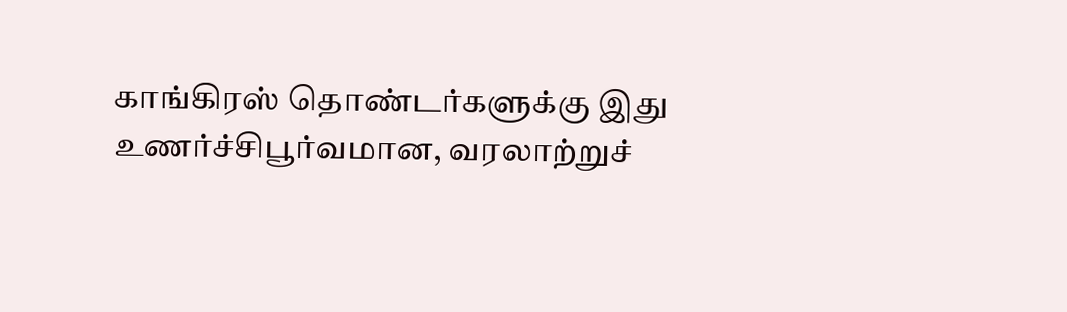காங்கிரஸ் தொண்டர்களுக்கு இது உணர்ச்சிபூர்வமான, வரலாற்றுச்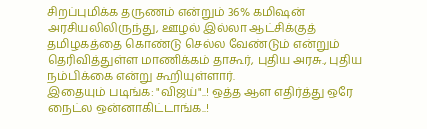சிறப்புமிக்க தருணம் என்றும் 36% கமிஷன் அரசியலிலிருந்து, ஊழல் இல்லா ஆட்சிக்குத் தமிழகத்தை கொண்டு செல்ல வேண்டும் என்றும் தெரிவித்துள்ள மாணிக்கம் தாகூர், புதிய அரசு., புதிய நம்பிக்கை என்று கூறியுள்ளார்.
இதையும் படிங்க: "விஜய்"..! ஒத்த ஆள எதிர்த்து ஒரே நைட்ல ஒன்னாகிட்டாங்க..!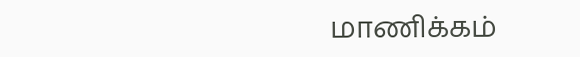மாணிக்கம்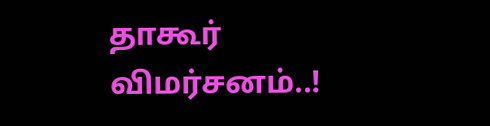தாகூர் விமர்சனம்..!